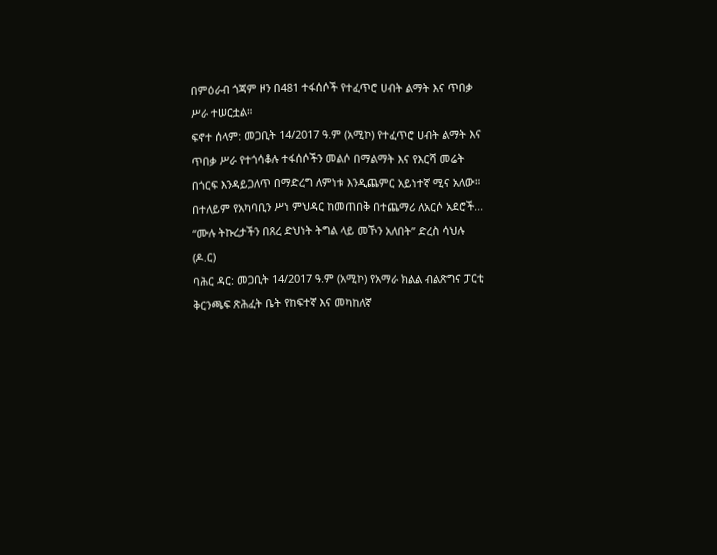በምዕራብ ጎጃም ዞን በ481 ተፋሰሶች የተፈጥሮ ሀብት ልማት እና ጥበቃ ሥራ ተሠርቷል።
ፍኖተ ሰላም: መጋቢት 14/2017 ዓ.ም (አሚኮ) የተፈጥሮ ሀብት ልማት እና ጥበቃ ሥራ የተጎሳቆሉ ተፋሰሶችን መልሶ በማልማት እና የእርሻ መሬት በጎርፍ እንዳይጋለጥ በማድረግ ለምነቱ እንዲጨምር አይነተኛ ሚና አለው።
በተለይም የአካባቢን ሥነ ምህዳር ከመጠበቅ በተጨማሪ ለአርሶ አደሮች...
“ሙሉ ትኩረታችን በጸረ ድህነት ትግል ላይ መኾን አለበት” ድረስ ሳህሉ (ዶ.ር)
ባሕር ዳር: መጋቢት 14/2017 ዓ.ም (አሚኮ) የአማራ ክልል ብልጽግና ፓርቲ ቅርንጫፍ ጽሕፈት ቤት የከፍተኛ እና መካከለኛ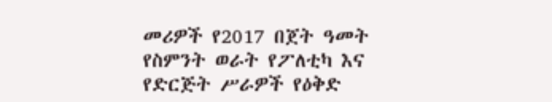መሪዎች የ2017 በጀት ዓመት የስምንት ወራት የፖለቲካ እና የድርጅት ሥራዎች የዕቅድ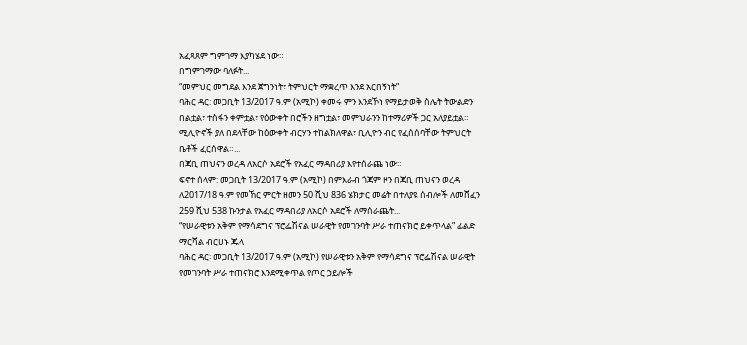አፈጻጸም ግምገማ እያካሄደ ነው።
በግምገማው ባለፉት...
“መምህር መግደል እንደ ጀግንነት፣ ትምህርት ማቋረጥ እንደ አርበኝነት”
ባሕር ዳር: መጋቢት 13/2017 ዓ.ም (አሚኮ) ቀመሩ ምን እንደኾነ የማይታወቅ ስሌት ትውልድን በልቷል፣ ተስፋን ቀምቷል፣ የዕውቀት በሮችን ዘግቷል፣ መምህራንን ከተማሪዎች ጋር አለያይቷል።
ሚሊዮኖች ያለ በደላቸው ከዕውቀት ብርሃን ተከልክለዋል፣ ቢሊዮን ብር የፈሰሰባቸው ትምህርት ቤቶች ፈርሰዋል።...
በጃቢ ጠህናን ወረዳ ለአርሶ አደሮች የአፈር ማዳበሪያ እየተሰራጨ ነው።
ፍኖተ ሰላም: መጋቢት 13/2017 ዓ.ም (አሚኮ) በምእራብ ጎጃም ዞን በጃቢ ጠህናን ወረዳ ለ2017/18 ዓ.ም የመኸር ምርት ዘመን 50 ሺህ 836 ሄክታር መሬት በተለያዩ ሰብሎች ለመሸፈን 259 ሺህ 538 ኩንታል የአፈር ማዳበሪያ ለአርሶ አደሮች ለማሰራጨት...
“የሠራዊቱን አቅም የማሳደግና ፕሮፌሽናል ሠራዊት የመገንባት ሥራ ተጠናክሮ ይቀጥላል” ፊልድ ማርሻል ብርሀኑ ጁላ
ባሕር ዳር፡ መጋቢት 13/2017 ዓ.ም (አሚኮ) የሠራዊቱን አቅም የማሳደግና ፕሮፌሽናል ሠራዊት የመገንባት ሥራ ተጠናክሮ እንደሚቀጥል የጦር ኃይሎች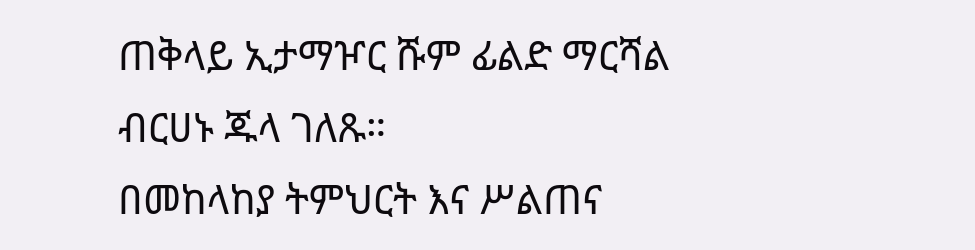ጠቅላይ ኢታማዦር ሹም ፊልድ ማርሻል ብርሀኑ ጁላ ገለጹ።
በመከላከያ ትምህርት እና ሥልጠና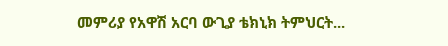መምሪያ የአዋሽ አርባ ውጊያ ቴክኒክ ትምህርት...